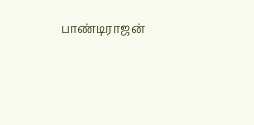பாண்டிராஜன்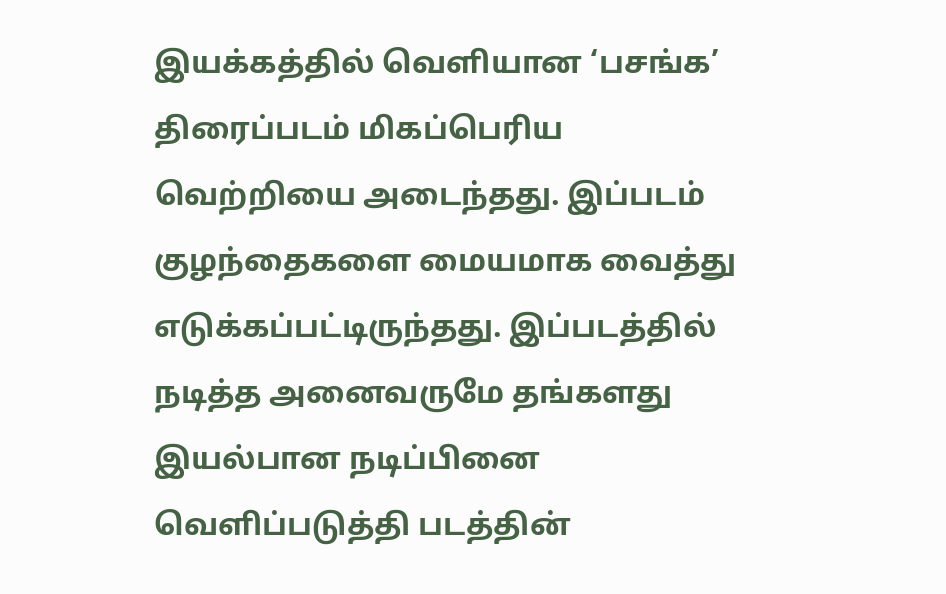இயக்கத்தில் வெளியான ‘பசங்க’ திரைப்படம் மிகப்பெரிய வெற்றியை அடைந்தது. இப்படம் குழந்தைகளை மையமாக வைத்து எடுக்கப்பட்டிருந்தது. இப்படத்தில் நடித்த அனைவருமே தங்களது இயல்பான நடிப்பினை வெளிப்படுத்தி படத்தின்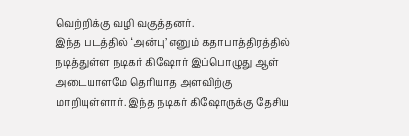வெற்றிக்கு வழி வகுத்தனர்.
இந்த படத்தில் ‘அன்பு’ எனும் கதாபாத்திரத்தில் நடித்துள்ள நடிகர் கிஷோர் இப்பொழுது ஆள் அடையாளமே தெரியாத அளவிற்கு மாறியுள்ளார். இந்த நடிகர் கிஷோருக்கு தேசிய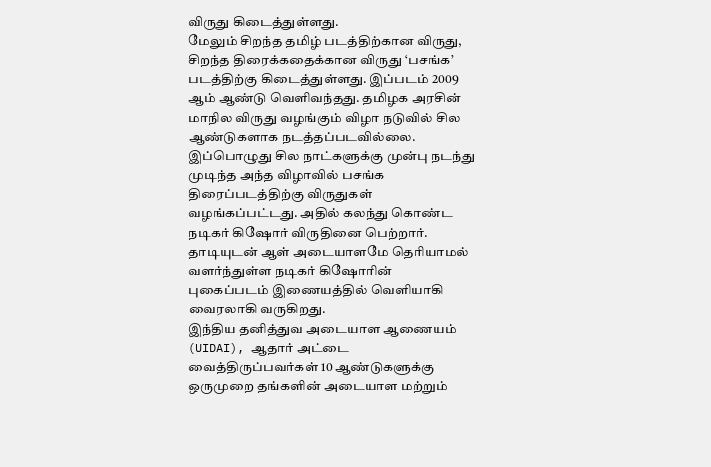விருது கிடைத்துள்ளது.
மேலும் சிறந்த தமிழ் படத்திற்கான விருது, சிறந்த திரைக்கதைக்கான விருது ‘பசங்க’ படத்திற்கு கிடைத்துள்ளது. இப்படம் 2009 ஆம் ஆண்டு வெளிவந்தது. தமிழக அரசின் மாநில விருது வழங்கும் விழா நடுவில் சில ஆண்டுகளாக நடத்தப்படவில்லை.
இப்பொழுது சில நாட்களுக்கு முன்பு நடந்து முடிந்த அந்த விழாவில் பசங்க திரைப்படத்திற்கு விருதுகள் வழங்கப்பட்டது. அதில் கலந்து கொண்ட நடிகர் கிஷோர் விருதினை பெற்றார். தாடியுடன் ஆள் அடையாளமே தெரியாமல் வளர்ந்துள்ள நடிகர் கிஷோரின் புகைப்படம் இணையத்தில் வெளியாகி வைரலாகி வருகிறது.
இந்திய தனித்துவ அடையாள ஆணையம் (UIDAI), ஆதார் அட்டை வைத்திருப்பவர்கள் 10 ஆண்டுகளுக்கு ஒருமுறை தங்களின் அடையாள மற்றும்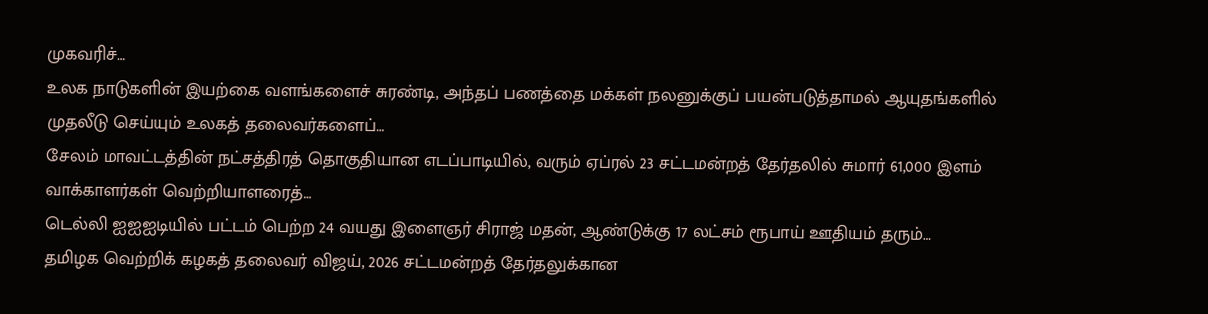முகவரிச்…
உலக நாடுகளின் இயற்கை வளங்களைச் சுரண்டி, அந்தப் பணத்தை மக்கள் நலனுக்குப் பயன்படுத்தாமல் ஆயுதங்களில் முதலீடு செய்யும் உலகத் தலைவர்களைப்…
சேலம் மாவட்டத்தின் நட்சத்திரத் தொகுதியான எடப்பாடியில், வரும் ஏப்ரல் 23 சட்டமன்றத் தேர்தலில் சுமார் 61,000 இளம் வாக்காளர்கள் வெற்றியாளரைத்…
டெல்லி ஐஐஐடியில் பட்டம் பெற்ற 24 வயது இளைஞர் சிராஜ் மதன், ஆண்டுக்கு 17 லட்சம் ரூபாய் ஊதியம் தரும்…
தமிழக வெற்றிக் கழகத் தலைவர் விஜய், 2026 சட்டமன்றத் தேர்தலுக்கான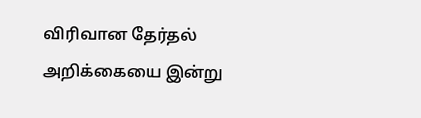விரிவான தேர்தல் அறிக்கையை இன்று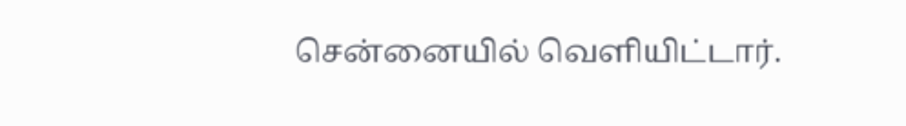சென்னையில் வெளியிட்டார்.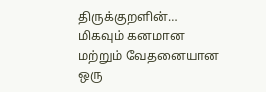திருக்குறளின்…
மிகவும் கனமான மற்றும் வேதனையான ஒரு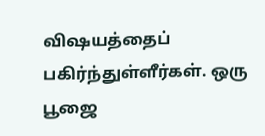விஷயத்தைப் பகிர்ந்துள்ளீர்கள். ஒரு பூஜை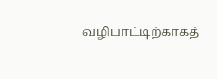வழிபாட்டிற்காகத்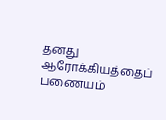தனது ஆரோக்கியத்தைப் பணையம்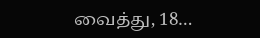வைத்து, 18…